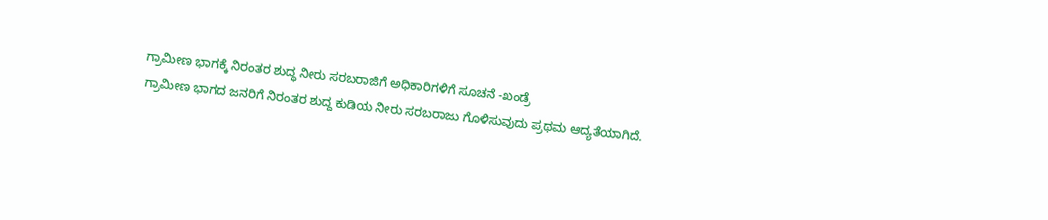ಗ್ರಾಮೀಣ ಭಾಗಕ್ಕೆ ನಿರಂತರ ಶುದ್ಧ ನೀರು ಸರಬರಾಜಿಗೆ ಅಧಿಕಾರಿಗಳಿಗೆ ಸೂಚನೆ -ಖಂಡ್ರೆ
ಗ್ರಾಮೀಣ ಭಾಗದ ಜನರಿಗೆ ನಿರಂತರ ಶುದ್ದ ಕುಡಿಯ ನೀರು ಸರಬರಾಜು ಗೊಳಿಸುವುದು ಪ್ರಥಮ ಆದ್ಯತೆಯಾಗಿದೆ.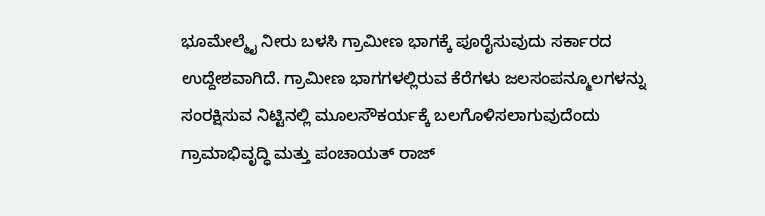ಭೂಮೇಲ್ಮೈ ನೀರು ಬಳಸಿ ಗ್ರಾಮೀಣ ಭಾಗಕ್ಕೆ ಪೂರೈಸುವುದು ಸರ್ಕಾರದ ಉದ್ದೇಶವಾಗಿದೆ. ಗ್ರಾಮೀಣ ಭಾಗಗಳಲ್ಲಿರುವ ಕೆರೆಗಳು ಜಲಸಂಪನ್ಮೂಲಗಳನ್ನು ಸಂರಕ್ಷಿಸುವ ನಿಟ್ಟಿನಲ್ಲಿ ಮೂಲಸೌಕರ್ಯಕ್ಕೆ ಬಲಗೊಳಿಸಲಾಗುವುದೆಂದು ಗ್ರಾಮಾಭಿವೃದ್ಧಿ ಮತ್ತು ಪಂಚಾಯತ್ ರಾಜ್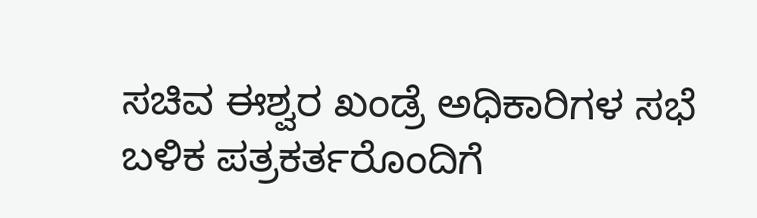ಸಚಿವ ಈಶ್ವರ ಖಂಡ್ರೆ ಅಧಿಕಾರಿಗಳ ಸಭೆ ಬಳಿಕ ಪತ್ರಕರ್ತರೊಂದಿಗೆ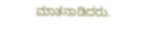ಮಾತನಾಡಿದರು.